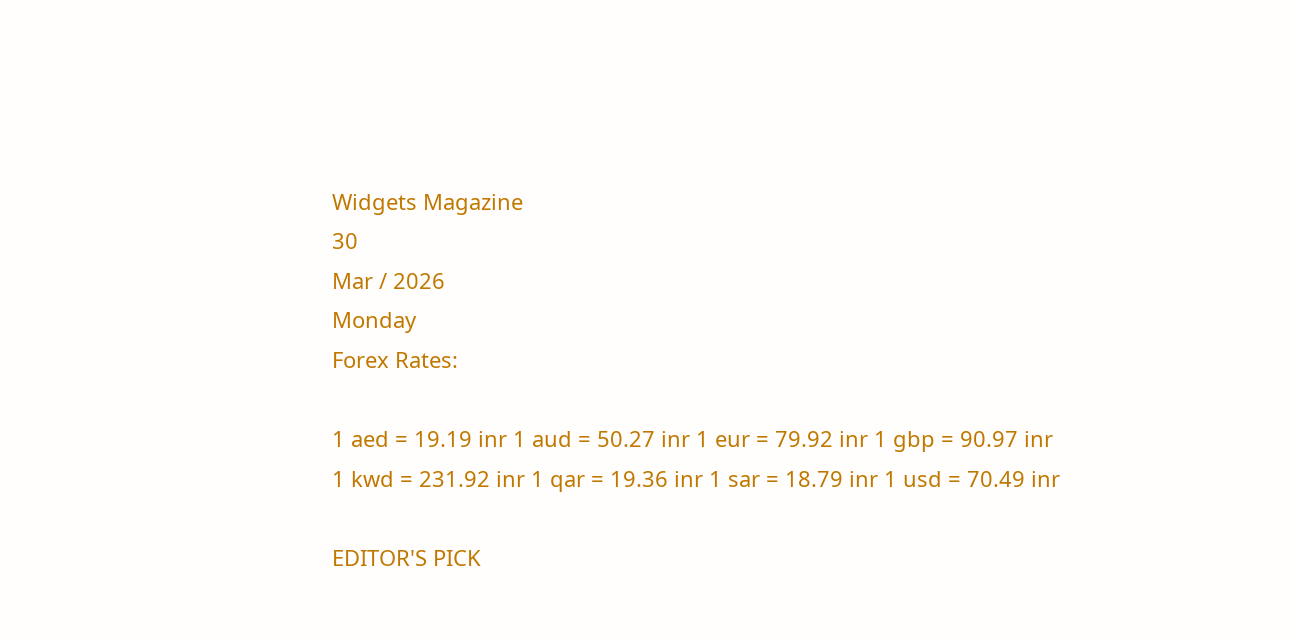Widgets Magazine
30
Mar / 2026
Monday
Forex Rates:

1 aed = 19.19 inr 1 aud = 50.27 inr 1 eur = 79.92 inr 1 gbp = 90.97 inr 1 kwd = 231.92 inr 1 qar = 19.36 inr 1 sar = 18.79 inr 1 usd = 70.49 inr

EDITOR'S PICK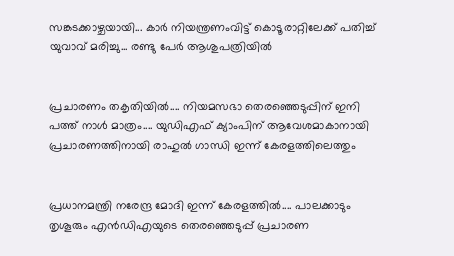സങ്കടക്കാഴ്ചയായി... കാർ നിയന്ത്രണംവിട്ട് കൊടൂരാറ്റിലേക്ക് പതിച്ച് യുവാവ് മരിച്ചു... രണ്ടു പേർ ആശുപത്രിയിൽ


പ്രചാരണം തകൃതിയിൽ.... നിയമസഭാ തെരഞ്ഞെടുപ്പിന് ഇനി പത്ത് നാൾ മാത്രം.... യുഡിഎഫ് ക്യാംപിന് ആവേശമാകാനായി പ്രചാരണത്തിനായി രാഹുൽ ഗാന്ധി ഇന്ന് കേരളത്തിലെത്തും


പ്രധാനമന്ത്രി നരേന്ദ്ര മോദി ഇന്ന് കേരളത്തിൽ.... പാലക്കാടും തൃശൂരും എൻഡിഎയുടെ തെരഞ്ഞെടുപ്പ് പ്രചാരണ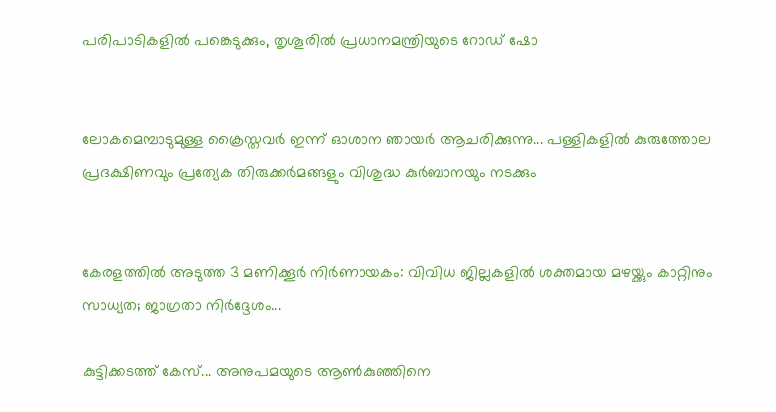പരിപാടികളിൽ പങ്കെടുക്കും, തൃശൂരിൽ പ്രധാനമന്ത്രിയുടെ റോഡ് ഷോ


ലോകമെമ്പാടുമുള്ള ക്രൈസ്തവർ ഇന്ന് ഓശാന ഞായർ ആചരിക്കുന്നു... പള്ളികളിൽ കുരുത്തോല പ്രദക്ഷിണവും പ്രത്യേക തിരുക്കർമങ്ങളും വിശുദ്ധ കുർബാനയും നടക്കും


കേരളത്തിൽ അടുത്ത 3 മണിക്കൂർ നിർണായകം: വിവിധ ജില്ലകളിൽ ശക്തമായ മഴയ്ക്കും കാറ്റിനും സാധ്യത; ജാഗ്രതാ നിർദ്ദേശം...

കുട്ടിക്കടത്ത് കേസ്... അനുപമയുടെ ആണ്‍കുഞ്ഞിനെ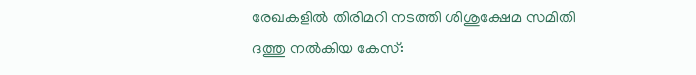രേഖകളില്‍ തിരിമറി നടത്തി ശിശുക്ഷേമ സമിതി ദത്തു നല്‍കിയ കേസ്: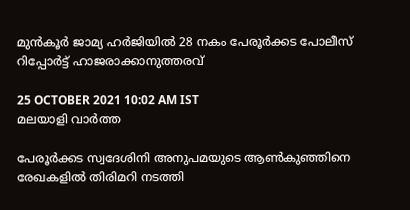മുന്‍കൂര്‍ ജാമ്യ ഹര്‍ജിയില്‍ 28 നകം പേരൂര്‍ക്കട പോലീസ് റിപ്പോര്‍ട്ട് ഹാജരാക്കാനുത്തരവ്

25 OCTOBER 2021 10:02 AM IST
മലയാളി വാര്‍ത്ത

പേരൂര്‍ക്കട സ്വദേശിനി അനുപമയുടെ ആണ്‍കുഞ്ഞിനെ രേഖകളില്‍ തിരിമറി നടത്തി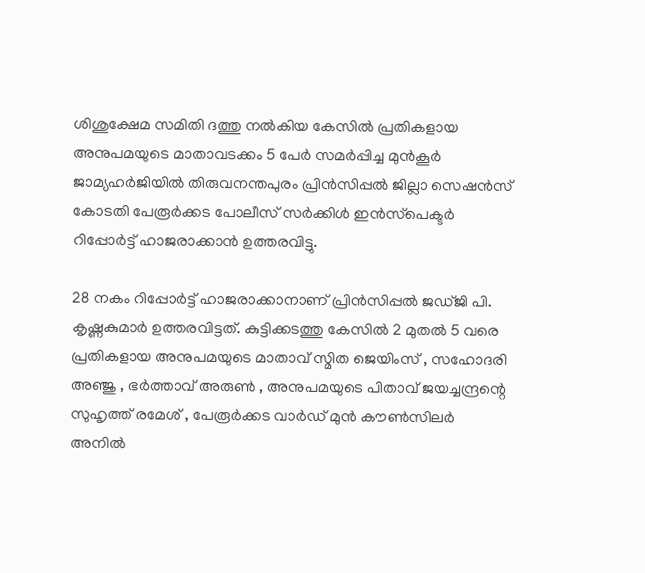ശിശുക്ഷേമ സമിതി ദത്തു നല്‍കിയ കേസില്‍ പ്രതികളായ അനുപമയുടെ മാതാവടക്കം 5 പേര്‍ സമര്‍പ്പിച്ച മുന്‍കൂര്‍ ജാമ്യഹര്‍ജിയില്‍ തിരുവനന്തപുരം പ്രിന്‍സിപ്പല്‍ ജില്ലാ സെഷന്‍സ് കോടതി പേരൂര്‍ക്കട പോലീസ് സര്‍ക്കിള്‍ ഇന്‍സ്‌പെക്ടര്‍ റിപ്പോര്‍ട്ട് ഹാജരാക്കാന്‍ ഉത്തരവിട്ടു.

28 നകം റിപ്പോര്‍ട്ട് ഹാജരാക്കാനാണ് പ്രിന്‍സിപ്പല്‍ ജഡ്ജി പി. കൃഷ്ണകുമാര്‍ ഉത്തരവിട്ടത്. കുട്ടിക്കടത്തു കേസില്‍ 2 മുതല്‍ 5 വരെ പ്രതികളായ അനുപമയുടെ മാതാവ് സ്മിത ജെയിംസ് , സഹോദരി അഞ്ജു , ഭര്‍ത്താവ് അരുണ്‍ , അനുപമയുടെ പിതാവ് ജയച്ചന്ദ്രന്റെ സുഹൃത്ത് രമേശ് , പേരൂര്‍ക്കട വാര്‍ഡ് മുന്‍ കൗണ്‍സിലര്‍ അനില്‍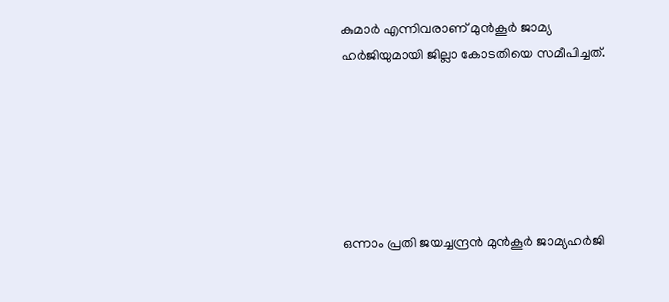കുമാര്‍ എന്നിവരാണ് മുന്‍കൂര്‍ ജാമ്യ ഹര്‍ജിയുമായി ജില്ലാ കോടതിയെ സമീപിച്ചത്.






ഒന്നാം പ്രതി ജയച്ചന്ദ്രന്‍ മുന്‍കൂര്‍ ജാമ്യഹര്‍ജി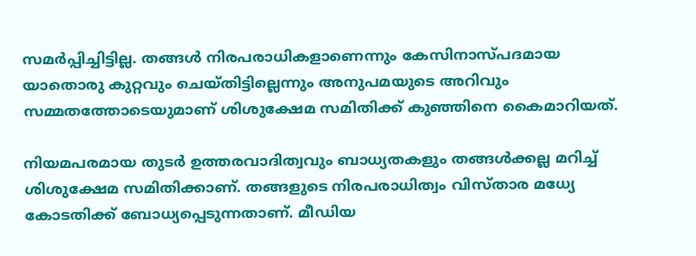സമര്‍പ്പിച്ചിട്ടില്ല. തങ്ങള്‍ നിരപരാധികളാണെന്നും കേസിനാസ്പദമായ യാതൊരു കുറ്റവും ചെയ്തിട്ടില്ലെന്നും അനുപമയുടെ അറിവും സമ്മതത്തോടെയുമാണ് ശിശുക്ഷേമ സമിതിക്ക് കുഞ്ഞിനെ കൈമാറിയത്.

നിയമപരമായ തുടര്‍ ഉത്തരവാദിത്വവും ബാധ്യതകളും തങ്ങള്‍ക്കല്ല മറിച്ച് ശിശുക്ഷേമ സമിതിക്കാണ്. തങ്ങളുടെ നിരപരാധിത്വം വിസ്താര മധ്യേ കോടതിക്ക് ബോധ്യപ്പെടുന്നതാണ്. മീഡിയ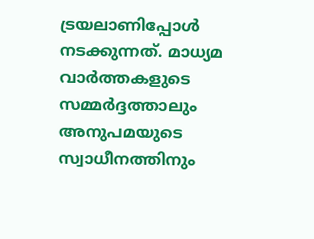ട്രയലാണിപ്പോള്‍ നടക്കുന്നത്. മാധ്യമ വാര്‍ത്തകളുടെ സമ്മര്‍ദ്ദത്താലും അനുപമയുടെ സ്വാധീനത്തിനും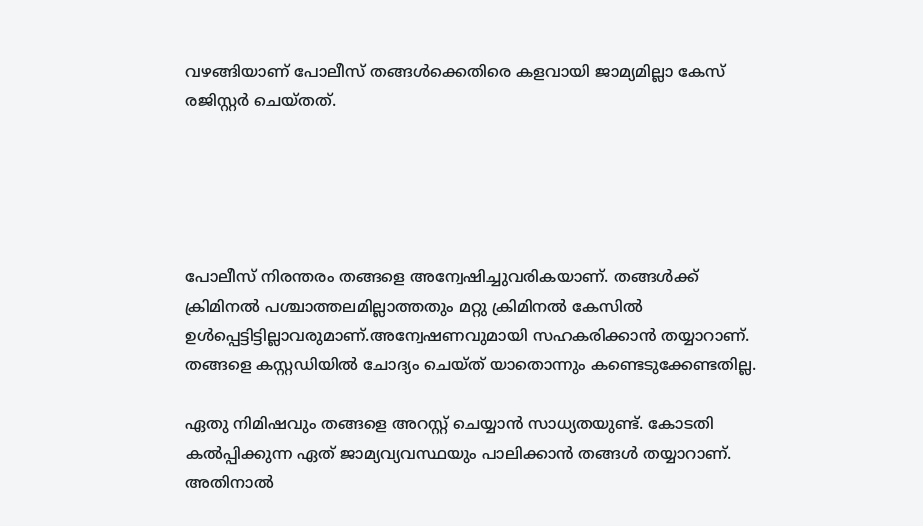വഴങ്ങിയാണ് പോലീസ് തങ്ങള്‍ക്കെതിരെ കളവായി ജാമ്യമില്ലാ കേസ് രജിസ്റ്റര്‍ ചെയ്തത്.





പോലീസ് നിരന്തരം തങ്ങളെ അന്വേഷിച്ചുവരികയാണ്. തങ്ങള്‍ക്ക് ക്രിമിനല്‍ പശ്ചാത്തലമില്ലാത്തതും മറ്റു ക്രിമിനല്‍ കേസില്‍ ഉള്‍പ്പെട്ടിട്ടില്ലാവരുമാണ്.അന്വേഷണവുമായി സഹകരിക്കാന്‍ തയ്യാറാണ്. തങ്ങളെ കസ്റ്റഡിയില്‍ ചോദ്യം ചെയ്ത് യാതൊന്നും കണ്ടെടുക്കേണ്ടതില്ല.

ഏതു നിമിഷവും തങ്ങളെ അറസ്റ്റ് ചെയ്യാന്‍ സാധ്യതയുണ്ട്. കോടതി കല്‍പ്പിക്കുന്ന ഏത് ജാമ്യവ്യവസ്ഥയും പാലിക്കാന്‍ തങ്ങള്‍ തയ്യാറാണ്. അതിനാല്‍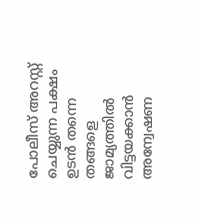പോലീസ് അറസ്റ്റ് ചെയ്യുന്ന പക്ഷം ഉടന്‍ തന്നെ തങ്ങളെ ജാമ്യത്തില്‍ വിട്ടയക്കാന്‍ അന്വേഷണ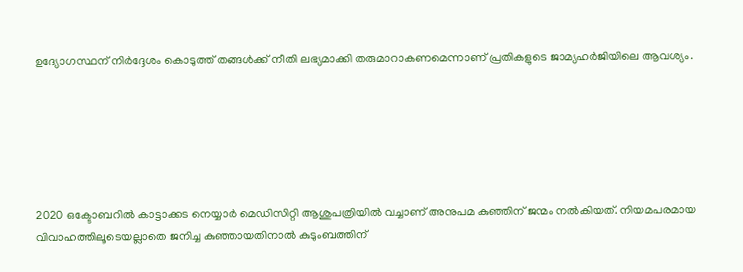ഉദ്യോഗസ്ഥന് നിര്‍ദ്ദേശം കൊടുത്ത് തങ്ങള്‍ക്ക് നീതി ലഭ്യമാക്കി തരുമാറാകണമെന്നാണ് പ്രതികളുടെ ജാമ്യഹര്‍ജിയിലെ ആവശ്യം.






2020 ഒക്ടോബറില്‍ കാട്ടാക്കട നെയ്യാര്‍ മെഡിസിറ്റി ആശുപത്രിയില്‍ വച്ചാണ് അനുപമ കുഞ്ഞിന് ജന്മം നല്‍കിയത്. നിയമപരമായ വിവാഹത്തിലൂടെയല്ലാതെ ജനിച്ച കുഞ്ഞായതിനാല്‍ കുടുംബത്തിന്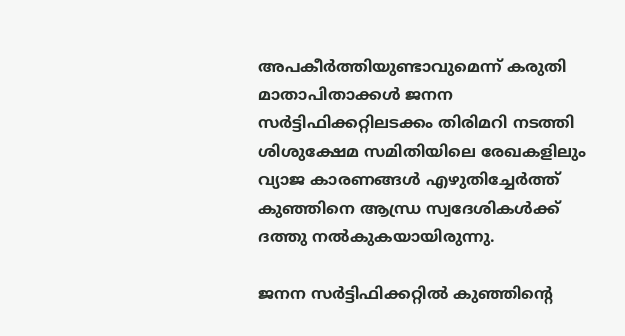അപകീര്‍ത്തിയുണ്ടാവുമെന്ന് കരുതി മാതാപിതാക്കള്‍ ജനന സര്‍ട്ടിഫിക്കറ്റിലടക്കം തിരിമറി നടത്തി ശിശുക്ഷേമ സമിതിയിലെ രേഖകളിലും വ്യാജ കാരണങ്ങള്‍ എഴുതിച്ചേര്‍ത്ത് കുഞ്ഞിനെ ആന്ധ്ര സ്വദേശികള്‍ക്ക് ദത്തു നല്‍കുകയായിരുന്നു.

ജനന സര്‍ട്ടിഫിക്കറ്റില്‍ കുഞ്ഞിന്റെ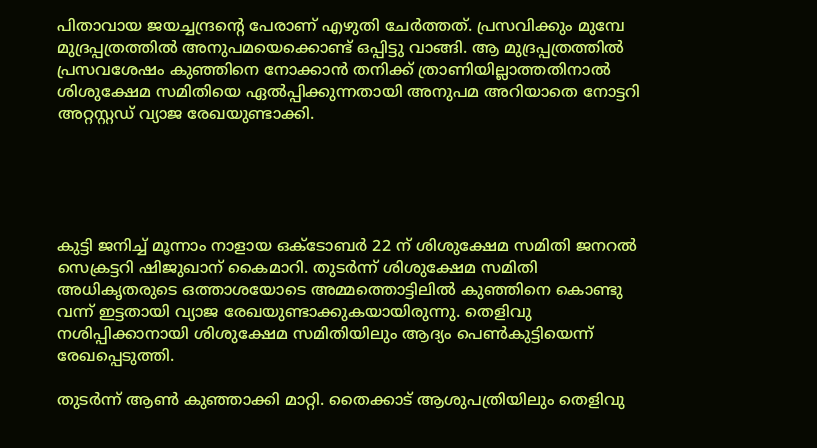പിതാവായ ജയച്ചന്ദ്രന്റെ പേരാണ് എഴുതി ചേര്‍ത്തത്. പ്രസവിക്കും മുമ്പേ മുദ്രപ്പത്രത്തില്‍ അനുപമയെക്കൊണ്ട് ഒപ്പിട്ടു വാങ്ങി. ആ മുദ്രപ്പത്രത്തില്‍ പ്രസവശേഷം കുഞ്ഞിനെ നോക്കാന്‍ തനിക്ക് ത്രാണിയില്ലാത്തതിനാല്‍ ശിശുക്ഷേമ സമിതിയെ ഏല്‍പ്പിക്കുന്നതായി അനുപമ അറിയാതെ നോട്ടറി അറ്റസ്റ്റഡ് വ്യാജ രേഖയുണ്ടാക്കി.





കുട്ടി ജനിച്ച് മൂന്നാം നാളായ ഒക്ടോബര്‍ 22 ന് ശിശുക്ഷേമ സമിതി ജനറല്‍ സെക്രട്ടറി ഷിജുഖാന് കൈമാറി. തുടര്‍ന്ന് ശിശുക്ഷേമ സമിതി അധികൃതരുടെ ഒത്താശയോടെ അമ്മത്തൊട്ടിലില്‍ കുഞ്ഞിനെ കൊണ്ടു വന്ന് ഇട്ടതായി വ്യാജ രേഖയുണ്ടാക്കുകയായിരുന്നു. തെളിവു നശിപ്പിക്കാനായി ശിശുക്ഷേമ സമിതിയിലും ആദ്യം പെണ്‍കുട്ടിയെന്ന് രേഖപ്പെടുത്തി.

തുടര്‍ന്ന് ആണ്‍ കുഞ്ഞാക്കി മാറ്റി. തൈക്കാട് ആശുപത്രിയിലും തെളിവു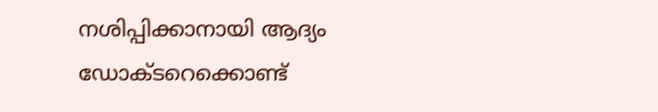നശിപ്പിക്കാനായി ആദ്യം ഡോക്ടറെക്കൊണ്ട്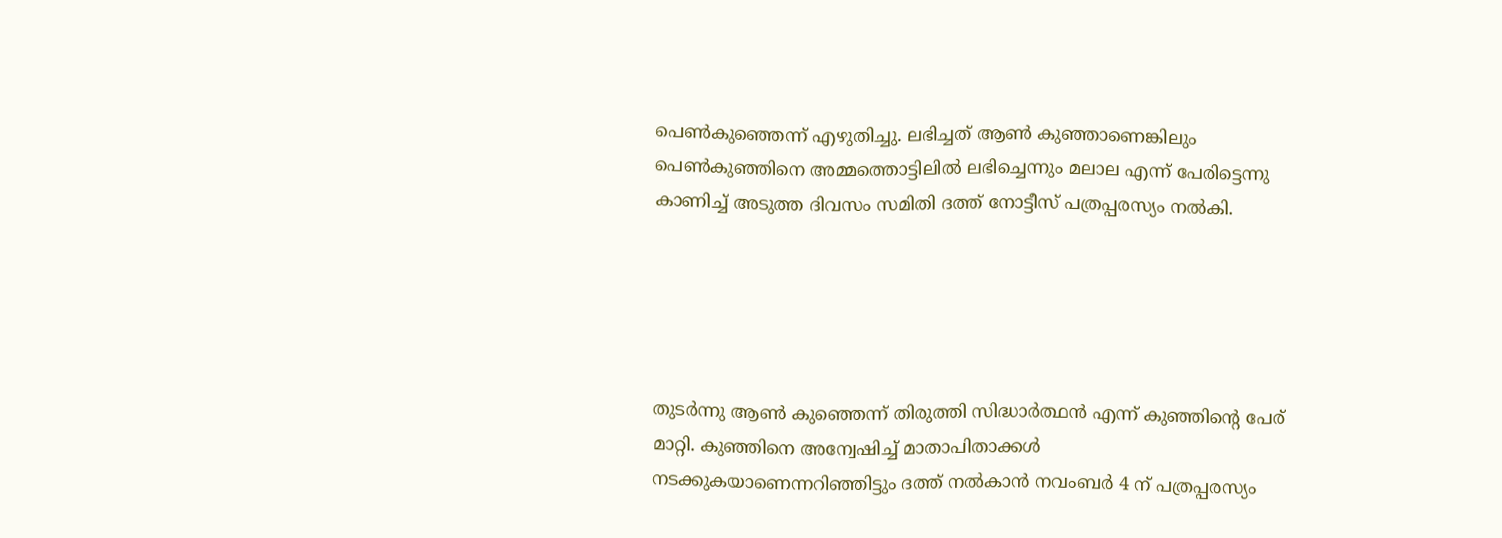പെണ്‍കുഞ്ഞെന്ന് എഴുതിച്ചു. ലഭിച്ചത് ആണ്‍ കുഞ്ഞാണെങ്കിലും പെണ്‍കുഞ്ഞിനെ അമ്മത്തൊട്ടിലില്‍ ലഭിച്ചെന്നും മലാല എന്ന് പേരിട്ടെന്നു കാണിച്ച് അടുത്ത ദിവസം സമിതി ദത്ത് നോട്ടീസ് പത്രപ്പരസ്യം നല്‍കി.





തുടര്‍ന്നു ആണ്‍ കുഞ്ഞെന്ന് തിരുത്തി സിദ്ധാര്‍ത്ഥന്‍ എന്ന് കുഞ്ഞിന്റെ പേര് മാറ്റി. കുഞ്ഞിനെ അന്വേഷിച്ച് മാതാപിതാക്കള്‍ നടക്കുകയാണെന്നറിഞ്ഞിട്ടും ദത്ത് നല്‍കാന്‍ നവംബര്‍ 4 ന് പത്രപ്പരസ്യം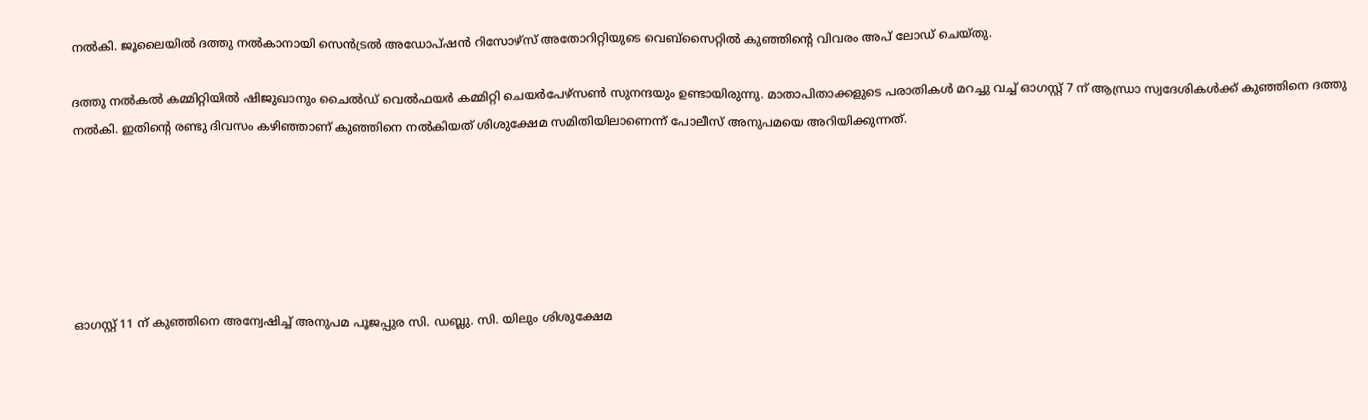നല്‍കി. ജൂലൈയില്‍ ദത്തു നല്‍കാനായി സെന്‍ട്രല്‍ അഡോപ്ഷന്‍ റിസോഴ്‌സ് അതോറിറ്റിയുടെ വെബ്‌സൈറ്റില്‍ കുഞ്ഞിന്റെ വിവരം അപ് ലോഡ് ചെയ്തു.

ദത്തു നല്‍കല്‍ കമ്മിറ്റിയില്‍ ഷിജുഖാനും ചൈല്‍ഡ് വെല്‍ഫയര്‍ കമ്മിറ്റി ചെയര്‍പേഴ്‌സണ്‍ സുനന്ദയും ഉണ്ടായിരുന്നു. മാതാപിതാക്കളുടെ പരാതികള്‍ മറച്ചു വച്ച് ഓഗസ്റ്റ് 7 ന് ആന്ധ്രാ സ്വദേശികള്‍ക്ക് കുഞ്ഞിനെ ദത്തു നല്‍കി. ഇതിന്റെ രണ്ടു ദിവസം കഴിഞ്ഞാണ് കുഞ്ഞിനെ നല്‍കിയത് ശിശുക്ഷേമ സമിതിയിലാണെന്ന് പോലീസ് അനുപമയെ അറിയിക്കുന്നത്.






ഓഗസ്റ്റ് 11 ന് കുഞ്ഞിനെ അന്വേഷിച്ച് അനുപമ പൂജപ്പുര സി. ഡബ്ലു. സി. യിലും ശിശുക്ഷേമ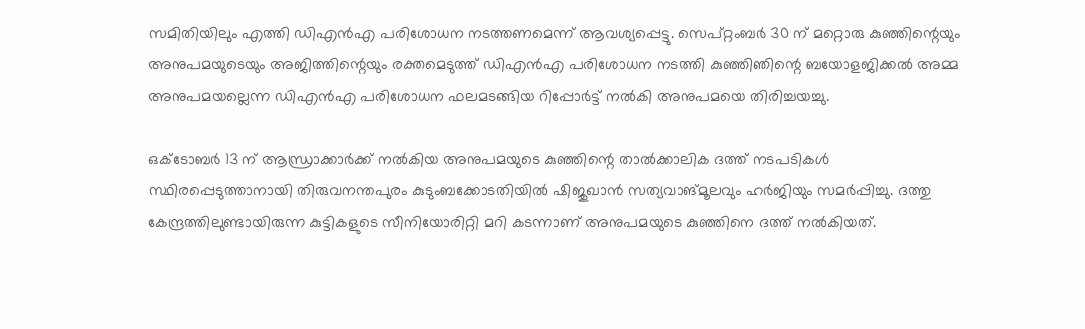സമിതിയിലും എത്തി ഡിഎന്‍എ പരിശോധന നടത്തണമെന്ന് ആവശ്യപ്പെട്ടു. സെപ്റ്റംബര്‍ 30 ന് മറ്റൊരു കുഞ്ഞിന്റെയും അനുപമയുടെയും അജിത്തിന്റെയും രക്തമെടുത്ത് ഡിഎന്‍എ പരിശോധന നടത്തി കുഞ്ഞിഞിന്റെ ബയോളജിക്കല്‍ അമ്മ അനുപമയല്ലെന്ന ഡിഎന്‍എ പരിശോധന ഫലമടങ്ങിയ റിപ്പോര്‍ട്ട് നല്‍കി അനുപമയെ തിരിച്ചയച്ചു.

ഒക്ടോബര്‍ 13 ന് ആന്ധ്രാക്കാര്‍ക്ക് നല്‍കിയ അനുപമയുടെ കുഞ്ഞിന്റെ താല്‍ക്കാലിക ദത്ത് നടപടികള്‍ സ്ഥിരപ്പെടുത്താനായി തിരുവനന്തപുരം കുടുംബക്കോടതിയില്‍ ഷിജുഖാന്‍ സത്യവാങ്മൂലവും ഹര്‍ജിയും സമര്‍പ്പിച്ചു. ദത്തു കേന്ദ്രത്തിലുണ്ടായിരുന്ന കുട്ടികളുടെ സീനിയോരിറ്റി മറി കടന്നാണ് അനുപമയുടെ കുഞ്ഞിനെ ദത്ത് നല്‍കിയത്.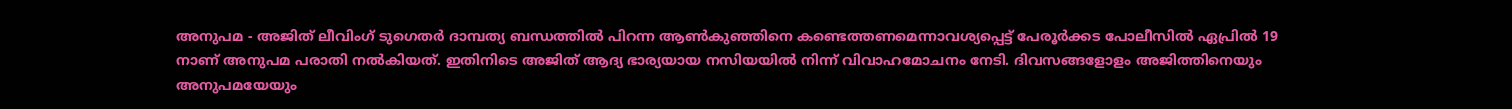അനുപമ - അജിത് ലീവിംഗ് ടുഗെതര്‍ ദാമ്പത്യ ബന്ധത്തില്‍ പിറന്ന ആണ്‍കുഞ്ഞിനെ കണ്ടെത്തണമെന്നാവശ്യപ്പെട്ട് പേരൂര്‍ക്കട പോലീസില്‍ ഏപ്രില്‍ 19 നാണ് അനുപമ പരാതി നല്‍കിയത്. ഇതിനിടെ അജിത് ആദ്യ ഭാര്യയായ നസിയയില്‍ നിന്ന് വിവാഹമോചനം നേടി. ദിവസങ്ങളോളം അജിത്തിനെയും അനുപമയേയും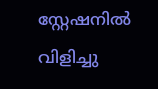സ്റ്റേഷനില്‍ വിളിച്ചു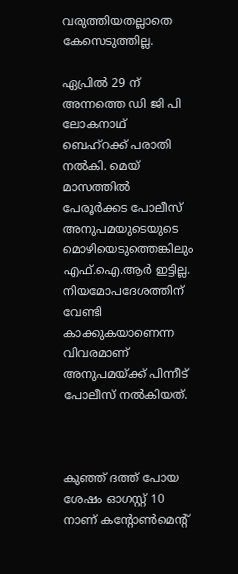വരുത്തിയതല്ലാതെ കേസെടുത്തില്ല.

ഏപ്രില്‍ 29 ന് അന്നത്തെ ഡി ജി പി ലോകനാഥ് ബെഹ്‌റക്ക് പരാതി നല്‍കി. മെയ് മാസത്തില്‍ പേരൂര്‍ക്കട പോലീസ് അനുപമയുടെയുടെ മൊഴിയെടുത്തെങ്കിലും എഫ്.ഐ.ആര്‍ ഇട്ടില്ല. നിയമോപദേശത്തിന് വേണ്ടി കാക്കുകയാണെന്ന വിവരമാണ് അനുപമയ്ക്ക് പിന്നീട് പോലീസ് നല്‍കിയത്.



കുഞ്ഞ് ദത്ത് പോയ ശേഷം ഓഗസ്റ്റ് 10 നാണ് കന്റോണ്‍മെന്റ്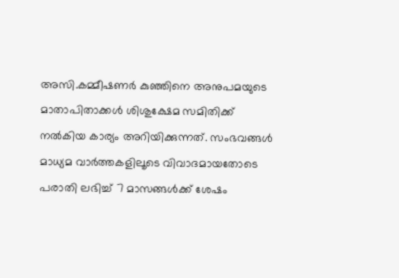അസി.കമ്മീഷണര്‍ കുഞ്ഞിനെ അനുപമയുടെ മാതാപിതാക്കള്‍ ശിശുക്ഷേമ സമിതിക്ക് നല്‍കിയ കാര്യം അറിയിക്കുന്നത്. സംഭവങ്ങള്‍ മാധ്യമ വാര്‍ത്തകളിലൂടെ വിവാദമായതോടെ പരാതി ലഭിച്ച് 7 മാസങ്ങള്‍ക്ക് ശേഷം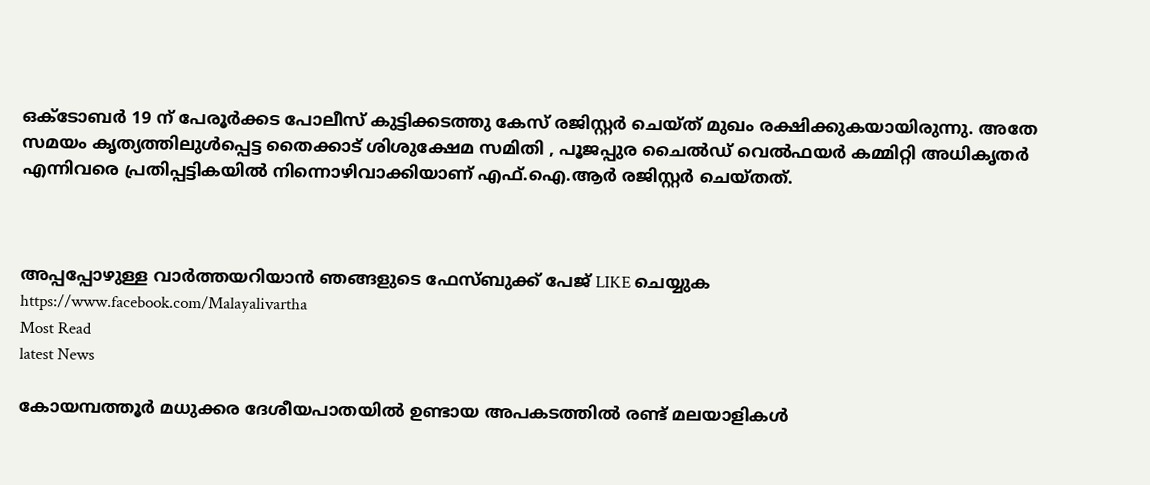ഒക്ടോബര്‍ 19 ന് പേരൂര്‍ക്കട പോലീസ് കുട്ടിക്കടത്തു കേസ് രജിസ്റ്റര്‍ ചെയ്ത് മുഖം രക്ഷിക്കുകയായിരുന്നു. അതേ സമയം കൃത്യത്തിലുള്‍പ്പെട്ട തൈക്കാട് ശിശുക്ഷേമ സമിതി , പൂജപ്പുര ചൈല്‍ഡ് വെല്‍ഫയര്‍ കമ്മിറ്റി അധികൃതര്‍ എന്നിവരെ പ്രതിപ്പട്ടികയില്‍ നിന്നൊഴിവാക്കിയാണ് എഫ്.ഐ.ആര്‍ രജിസ്റ്റര്‍ ചെയ്തത്.



അപ്പപ്പോഴുള്ള വാര്‍ത്തയറിയാന്‍ ഞങ്ങളുടെ ഫേസ്‌ബുക്ക്‌ പേജ് LIKE ചെയ്യുക
https://www.facebook.com/Malayalivartha
Most Read
latest News

കോയമ്പത്തൂർ മധുക്കര ദേശീയപാതയിൽ ഉണ്ടായ അപകടത്തിൽ രണ്ട് മലയാളികൾ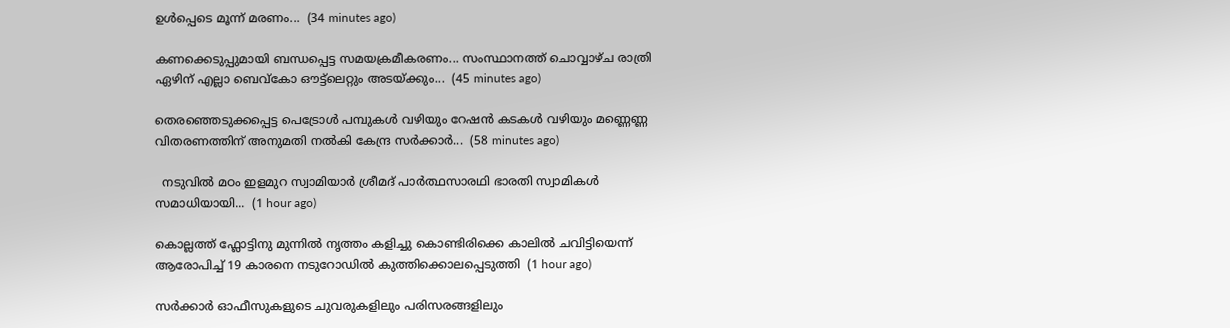ഉൾപ്പെടെ മൂന്ന് മരണം...  (34 minutes ago)

കണക്കെടുപ്പുമായി ബന്ധപ്പെട്ട സമയക്രമീകരണം... സംസ്ഥാനത്ത് ചൊവ്വാഴ്ച രാത്രി ഏഴിന് എല്ലാ ബെവ്കോ ഔട്ട്ലെറ്റും അടയ്ക്കും...  (45 minutes ago)

തെരഞ്ഞെടുക്കപ്പെട്ട പെട്രോൾ പമ്പുകൾ വഴിയും റേഷൻ കടകൾ വഴിയും മണ്ണെണ്ണ വിതരണത്തിന് അനുമതി നൽകി കേന്ദ്ര സർക്കാർ...  (58 minutes ago)

  നടുവിൽ മഠം ഇളമുറ സ്വാമിയാർ ശ്രീമദ് പാർത്ഥസാരഥി ഭാരതി സ്വാമികൾ സമാധിയായി...  (1 hour ago)

കൊല്ലത്ത് ഫ്ലോട്ടിനു മുന്നില്‍ നൃത്തം കളിച്ചു കൊണ്ടിരിക്കെ കാലില്‍ ചവിട്ടിയെന്ന് ആരോപിച്ച് 19 കാരനെ നടുറോഡില്‍ കുത്തിക്കൊലപ്പെടുത്തി  (1 hour ago)

സർക്കാർ ഓഫീസുകളുടെ ചുവരുകളിലും പരിസരങ്ങളിലും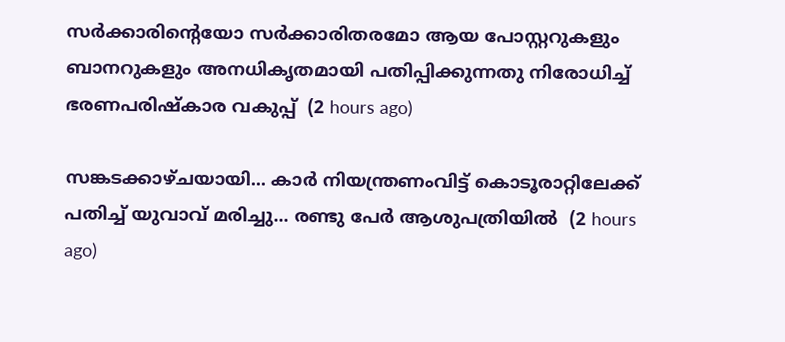സർക്കാരിന്റെയോ സർക്കാരിതരമോ ആയ പോസ്റ്ററുകളും ബാനറുകളും അനധികൃതമായി പതിപ്പിക്കുന്നതു നിരോധിച്ച് ഭരണപരിഷ്കാര വകുപ്പ്  (2 hours ago)

സങ്കടക്കാഴ്ചയായി... കാർ നിയന്ത്രണംവിട്ട് കൊടൂരാറ്റിലേക്ക് പതിച്ച് യുവാവ് മരിച്ചു... രണ്ടു പേർ ആശുപത്രിയിൽ  (2 hours ago)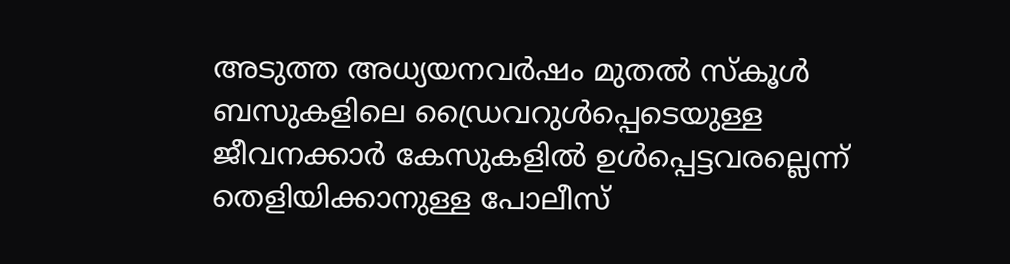അടുത്ത അധ്യയനവർഷം മുതൽ സ്‌കൂൾ ബസുകളിലെ ഡ്രൈവറുൾപ്പെടെയുള്ള ജീവനക്കാർ കേസുകളിൽ ഉൾപ്പെട്ടവരല്ലെന്ന് തെളിയിക്കാനുള്ള പോലീസ്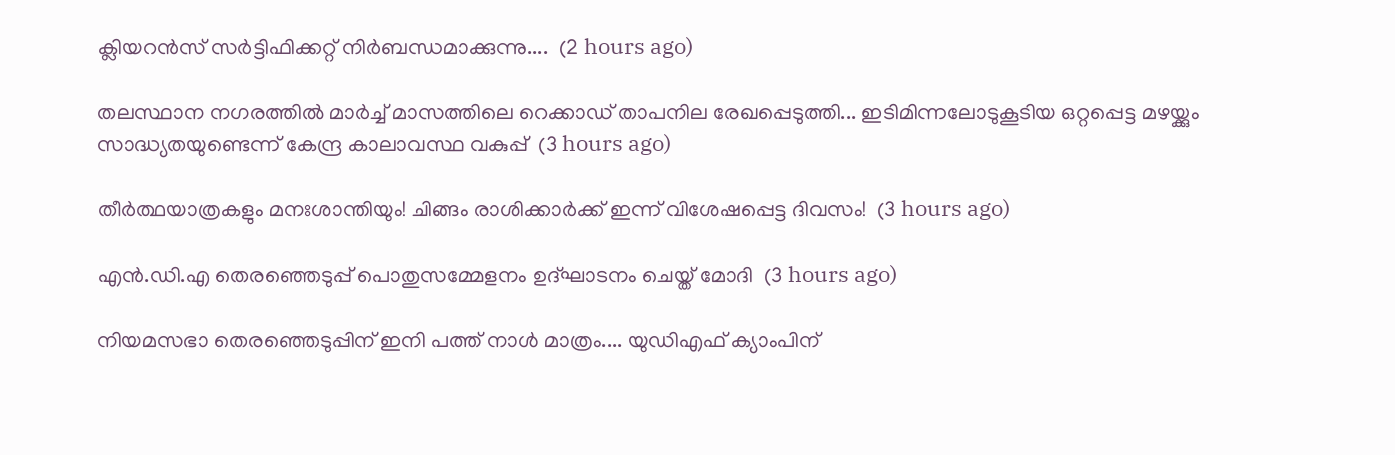ക്ലിയറൻസ് സർട്ടിഫിക്കറ്റ് നിർബന്ധമാക്കുന്നു....  (2 hours ago)

തലസ്ഥാന നഗരത്തിൽ മാർച്ച് മാസത്തിലെ റെക്കാഡ് താപനില രേഖപ്പെടുത്തി... ഇടിമിന്നലോടുകൂടിയ ഒറ്റപ്പെട്ട മഴയ്ക്കും സാദ്ധ്യതയുണ്ടെന്ന് കേന്ദ്ര കാലാവസ്ഥ വകുപ്പ്  (3 hours ago)

തീർത്ഥയാത്രകളും മനഃശാന്തിയും! ചിങ്ങം രാശിക്കാർക്ക് ഇന്ന് വിശേഷപ്പെട്ട ദിവസം!  (3 hours ago)

എൻ.ഡി.എ തെരഞ്ഞെടുപ്പ് പൊതുസമ്മേളനം ഉദ്ഘാടനം ചെയ്ത് മോദി  (3 hours ago)

നിയമസഭാ തെരഞ്ഞെടുപ്പിന് ഇനി പത്ത് നാൾ മാത്രം.... യുഡിഎഫ് ക്യാംപിന്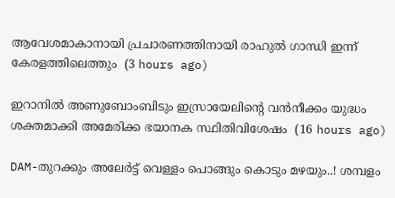ആവേശമാകാനായി പ്രചാരണത്തിനായി രാഹുൽ ഗാന്ധി ഇന്ന് കേരളത്തിലെത്തും  (3 hours ago)

ഇറാനില്‍ അണുബോംബിടും ഇസ്രായേലിന്റെ വന്‍നീക്കം യുദ്ധം ശക്തമാക്കി അമേരിക്ക ഭയാനക സ്ഥിതിവിശേഷം  (16 hours ago)

DAM-തുറക്കും അലേർട്ട് വെള്ളം പൊങ്ങും കൊടും മഴയും..! ശമ്പളം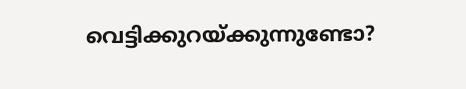വെട്ടിക്കുറയ്ക്കുന്നുണ്ടോ?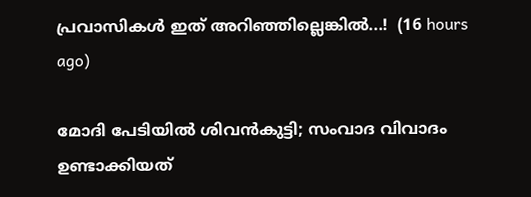പ്രവാസികൾ ഇത് അറിഞ്ഞില്ലെങ്കിൽ...!  (16 hours ago)

മോദി പേടിയിൽ ശിവൻകുട്ടി; സംവാദ വിവാദം ഉണ്ടാക്കിയത്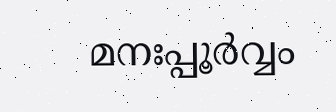മനഃപ്പൂർവ്വം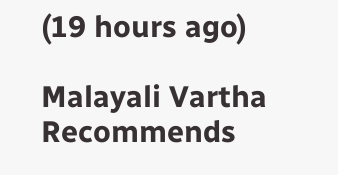(19 hours ago)

Malayali Vartha Recommends